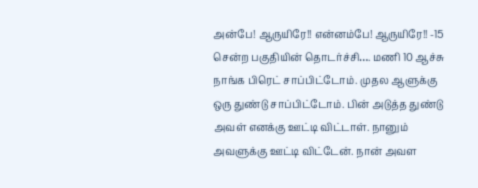அன்பே! ஆருயிரே!! என்னம்பே! ஆருயிரே!! -15
சென்ற பகுதியின் தொடர்ச்சி…. மணி 10 ஆச்சு நாங்க பிரெட் சாப்பிட்டோம். முதல ஆளுக்கு ஒரு துண்டு சாப்பிட்டோம். பின் அடுத்த துண்டு அவள் எனக்கு ஊட்டி விட்டாள். நானும் அவளுக்கு ஊட்டி விட்டேன். நான் அவள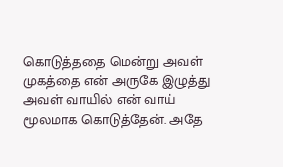கொடுத்ததை மென்று அவள் முகத்தை என் அருகே இழுத்து அவள் வாயில் என் வாய் மூலமாக கொடுத்தேன். அதே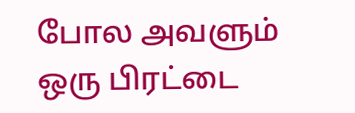போல அவளும் ஒரு பிரட்டை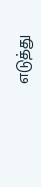எடுத்து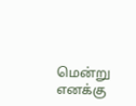மென்று எனக்கு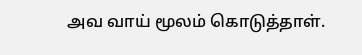அவ வாய் மூலம் கொடுத்தாள்.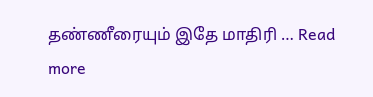தண்ணீரையும் இதே மாதிரி … Read more